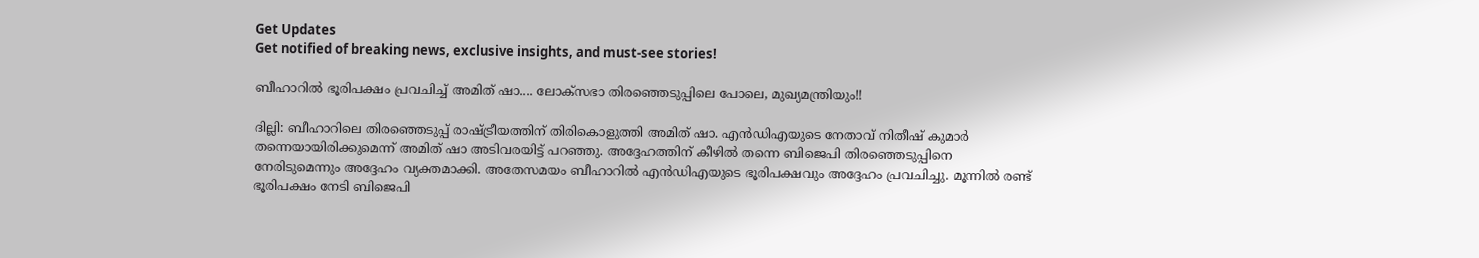Get Updates
Get notified of breaking news, exclusive insights, and must-see stories!

ബീഹാറില്‍ ഭൂരിപക്ഷം പ്രവചിച്ച് അമിത് ഷാ.... ലോക്‌സഭാ തിരഞ്ഞെടുപ്പിലെ പോലെ, മുഖ്യമന്ത്രിയും!!

ദില്ലി: ബീഹാറിലെ തിരഞ്ഞെടുപ്പ് രാഷ്ട്രീയത്തിന് തിരികൊളുത്തി അമിത് ഷാ. എന്‍ഡിഎയുടെ നേതാവ് നിതീഷ് കുമാര്‍ തന്നെയായിരിക്കുമെന്ന് അമിത് ഷാ അടിവരയിട്ട് പറഞ്ഞു. അദ്ദേഹത്തിന് കീഴില്‍ തന്നെ ബിജെപി തിരഞ്ഞെടുപ്പിനെ നേരിടുമെന്നും അദ്ദേഹം വ്യക്തമാക്കി. അതേസമയം ബീഹാറില്‍ എന്‍ഡിഎയുടെ ഭൂരിപക്ഷവും അദ്ദേഹം പ്രവചിച്ചു. മൂന്നില്‍ രണ്ട് ഭൂരിപക്ഷം നേടി ബിജെപി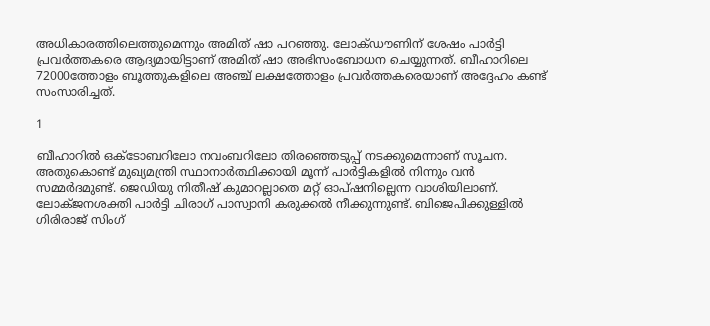അധികാരത്തിലെത്തുമെന്നും അമിത് ഷാ പറഞ്ഞു. ലോക്ഡൗണിന് ശേഷം പാര്‍ട്ടി പ്രവര്‍ത്തകരെ ആദ്യമായിട്ടാണ് അമിത് ഷാ അഭിസംബോധന ചെയ്യുന്നത്. ബീഹാറിലെ 72000ത്തോളം ബൂത്തുകളിലെ അഞ്ച് ലക്ഷത്തോളം പ്രവര്‍ത്തകരെയാണ് അദ്ദേഹം കണ്ട് സംസാരിച്ചത്.

1

ബീഹാറില്‍ ഒക്ടോബറിലോ നവംബറിലോ തിരഞ്ഞെടുപ്പ് നടക്കുമെന്നാണ് സൂചന. അതുകൊണ്ട് മുഖ്യമന്ത്രി സ്ഥാനാര്‍ത്ഥിക്കായി മൂന്ന് പാര്‍ട്ടികളില്‍ നിന്നും വന്‍ സമ്മര്‍ദമുണ്ട്. ജെഡിയു നിതീഷ് കുമാറല്ലാതെ മറ്റ് ഓപ്ഷനില്ലെന്ന വാശിയിലാണ്. ലോക്ജനശക്തി പാര്‍ട്ടി ചിരാഗ് പാസ്വാനി കരുക്കല്‍ നീക്കുന്നുണ്ട്. ബിജെപിക്കുള്ളില്‍ ഗിരിരാജ് സിംഗ്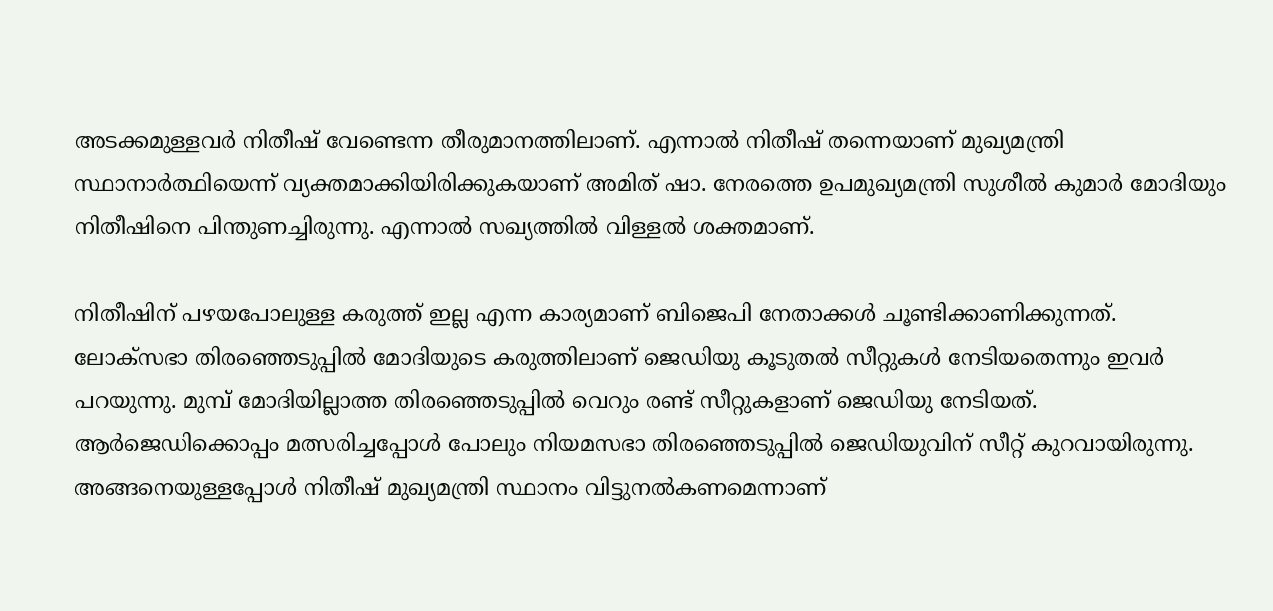അടക്കമുള്ളവര്‍ നിതീഷ് വേണ്ടെന്ന തീരുമാനത്തിലാണ്. എന്നാല്‍ നിതീഷ് തന്നെയാണ് മുഖ്യമന്ത്രി സ്ഥാനാര്‍ത്ഥിയെന്ന് വ്യക്തമാക്കിയിരിക്കുകയാണ് അമിത് ഷാ. നേരത്തെ ഉപമുഖ്യമന്ത്രി സുശീല്‍ കുമാര്‍ മോദിയും നിതീഷിനെ പിന്തുണച്ചിരുന്നു. എന്നാല്‍ സഖ്യത്തില്‍ വിള്ളല്‍ ശക്തമാണ്.

നിതീഷിന് പഴയപോലുള്ള കരുത്ത് ഇല്ല എന്ന കാര്യമാണ് ബിജെപി നേതാക്കള്‍ ചൂണ്ടിക്കാണിക്കുന്നത്. ലോക്‌സഭാ തിരഞ്ഞെടുപ്പില്‍ മോദിയുടെ കരുത്തിലാണ് ജെഡിയു കൂടുതല്‍ സീറ്റുകള്‍ നേടിയതെന്നും ഇവര്‍ പറയുന്നു. മുമ്പ് മോദിയില്ലാത്ത തിരഞ്ഞെടുപ്പില്‍ വെറും രണ്ട് സീറ്റുകളാണ് ജെഡിയു നേടിയത്. ആര്‍ജെഡിക്കൊപ്പം മത്സരിച്ചപ്പോള്‍ പോലും നിയമസഭാ തിരഞ്ഞെടുപ്പില്‍ ജെഡിയുവിന് സീറ്റ് കുറവായിരുന്നു. അങ്ങനെയുള്ളപ്പോള്‍ നിതീഷ് മുഖ്യമന്ത്രി സ്ഥാനം വിട്ടുനല്‍കണമെന്നാണ്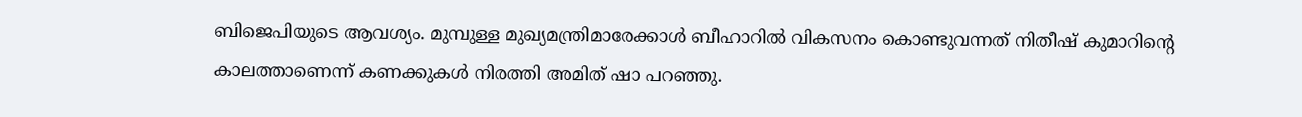ബിജെപിയുടെ ആവശ്യം. മുമ്പുള്ള മുഖ്യമന്ത്രിമാരേക്കാള്‍ ബീഹാറില്‍ വികസനം കൊണ്ടുവന്നത് നിതീഷ് കുമാറിന്റെ കാലത്താണെന്ന് കണക്കുകള്‍ നിരത്തി അമിത് ഷാ പറഞ്ഞു.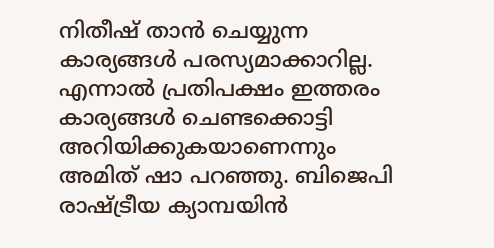നിതീഷ് താന്‍ ചെയ്യുന്ന കാര്യങ്ങള്‍ പരസ്യമാക്കാറില്ല. എന്നാല്‍ പ്രതിപക്ഷം ഇത്തരം കാര്യങ്ങള്‍ ചെണ്ടക്കൊട്ടി അറിയിക്കുകയാണെന്നും അമിത് ഷാ പറഞ്ഞു. ബിജെപി രാഷ്ട്രീയ ക്യാമ്പയിന്‍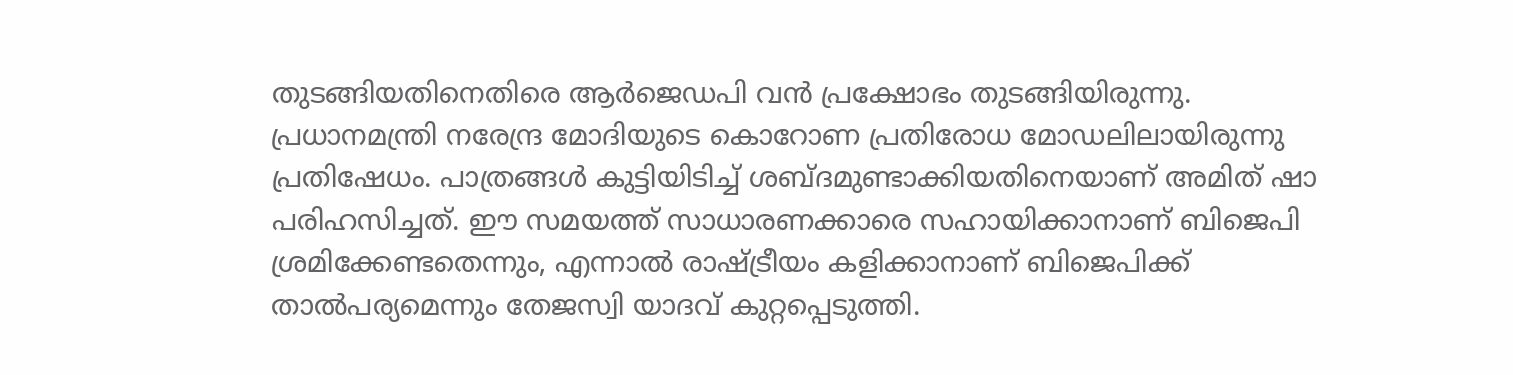തുടങ്ങിയതിനെതിരെ ആര്‍ജെഡപി വന്‍ പ്രക്ഷോഭം തുടങ്ങിയിരുന്നു. പ്രധാനമന്ത്രി നരേന്ദ്ര മോദിയുടെ കൊറോണ പ്രതിരോധ മോഡലിലായിരുന്നു പ്രതിഷേധം. പാത്രങ്ങള്‍ കുട്ടിയിടിച്ച് ശബ്ദമുണ്ടാക്കിയതിനെയാണ് അമിത് ഷാ പരിഹസിച്ചത്. ഈ സമയത്ത് സാധാരണക്കാരെ സഹായിക്കാനാണ് ബിജെപി ശ്രമിക്കേണ്ടതെന്നും, എന്നാല്‍ രാഷ്ട്രീയം കളിക്കാനാണ് ബിജെപിക്ക് താല്‍പര്യമെന്നും തേജസ്വി യാദവ് കുറ്റപ്പെടുത്തി.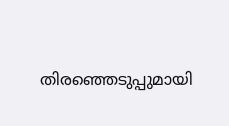തിരഞ്ഞെടുപ്പുമായി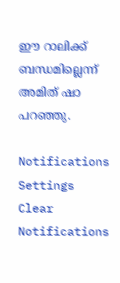ഈ റാലിക്ക് ബന്ധമില്ലെന്ന് അമിത് ഷാ പറഞ്ഞു.

Notifications
Settings
Clear Notifications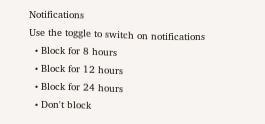Notifications
Use the toggle to switch on notifications
  • Block for 8 hours
  • Block for 12 hours
  • Block for 24 hours
  • Don't block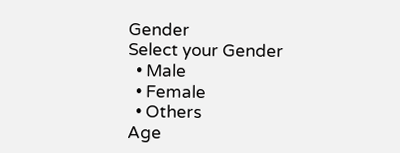Gender
Select your Gender
  • Male
  • Female
  • Others
Age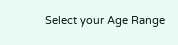Select your Age Range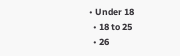• Under 18
  • 18 to 25
  • 26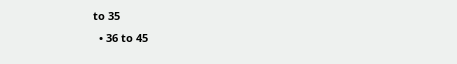to 35
  • 36 to 45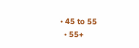• 45 to 55
  • 55+